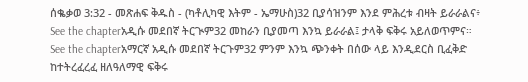ሰቈቃወ 3:32 - መጽሐፍ ቅዱስ - (ካቶሊካዊ እትም - ኤማሁስ)32 ቢያሳዝንም እንደ ምሕረቱ ብዛት ይራራልና፥ See the chapterአዲሱ መደበኛ ትርጒም32 መከራን ቢያመጣ እንኳ ይራራል፤ ታላቅ ፍቅሩ አይለወጥምና። See the chapterአማርኛ አዲሱ መደበኛ ትርጉም32 ምንም እንኳ ጭንቀት በሰው ላይ እንዲደርስ ቢፈቅድ ከተትረፈረፈ ዘለዓለማዊ ፍቅሩ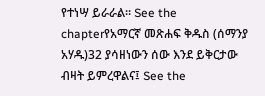የተነሣ ይራራል። See the chapterየአማርኛ መጽሐፍ ቅዱስ (ሰማንያ አሃዱ)32 ያሳዘነውን ሰው እንደ ይቅርታው ብዛት ይምረዋልና፤ See the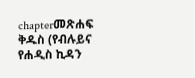chapterመጽሐፍ ቅዱስ (የብሉይና የሐዲስ ኪዳን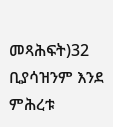መጻሕፍት)32 ቢያሳዝንም እንደ ምሕረቱ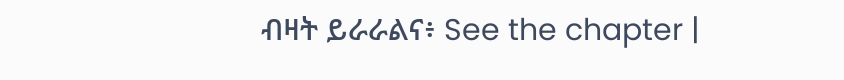ብዛት ይራራልና፥ See the chapter |